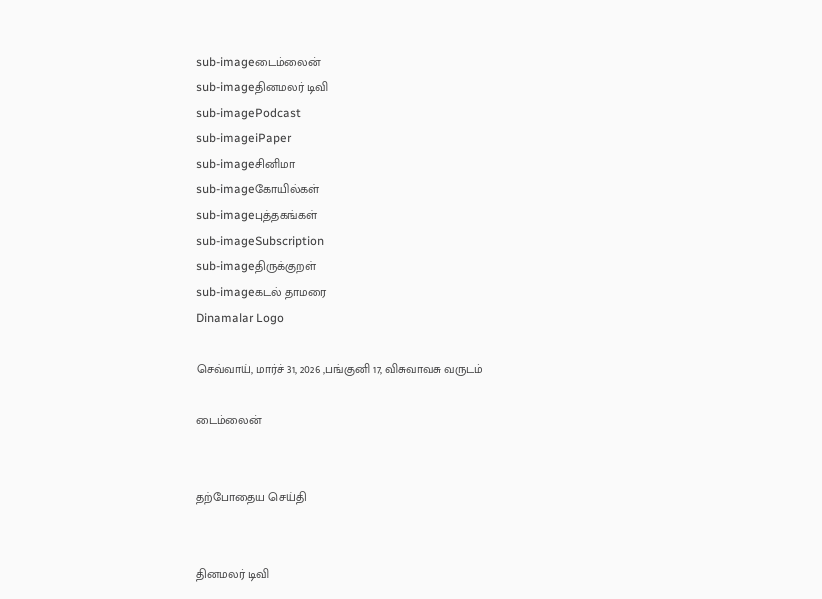sub-imageடைம்லைன்
sub-imageதினமலர் டிவி
sub-imagePodcast
sub-imageiPaper
sub-imageசினிமா
sub-imageகோயில்கள்
sub-imageபுத்தகங்கள்
sub-imageSubscription
sub-imageதிருக்குறள்
sub-imageகடல் தாமரை
Dinamalar Logo

செவ்வாய், மார்ச் 31, 2026 ,பங்குனி 17, விசுவாவசு வருடம்

டைம்லைன்


தற்போதைய செய்தி


தினமலர் டிவி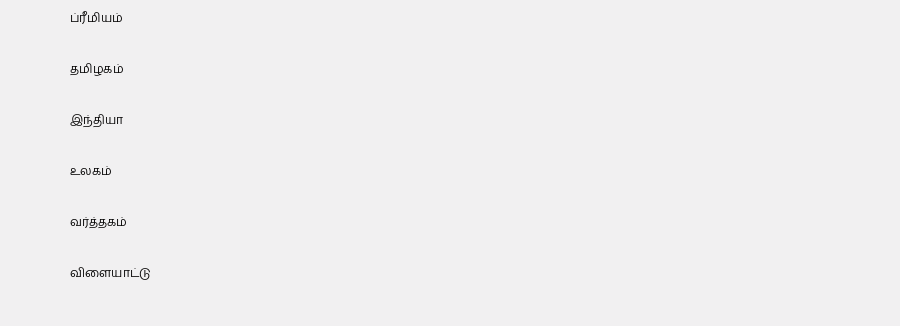ப்ரீமியம்


தமிழகம்


இந்தியா


உலகம்


வர்த்தகம்


விளையாட்டு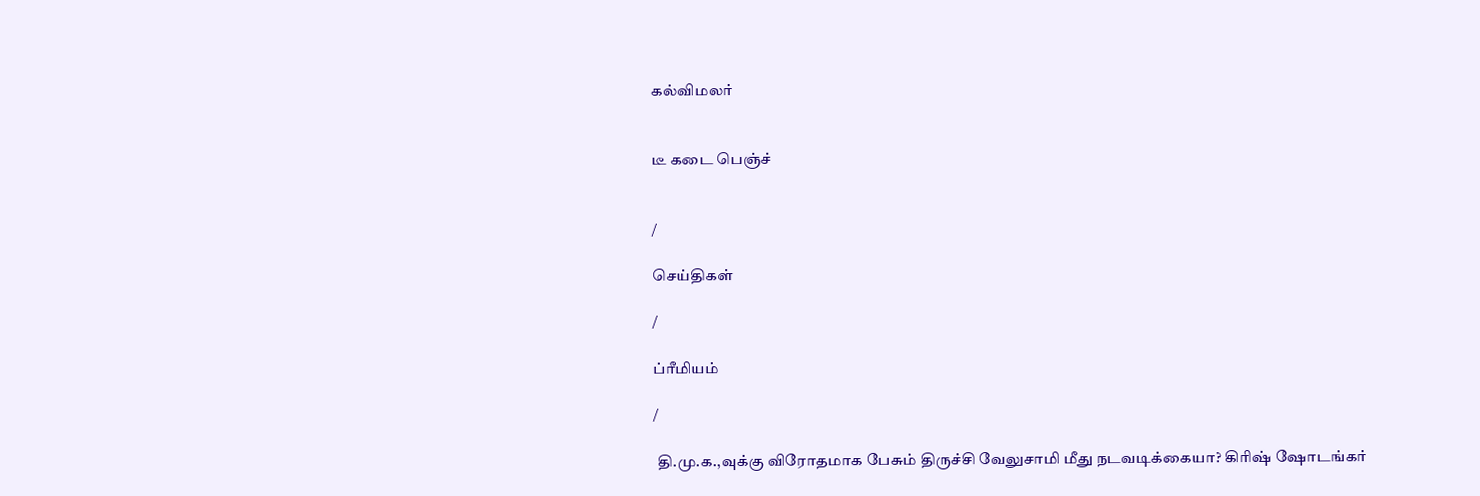கல்விமலர்


டீ கடை பெஞ்ச்


/

செய்திகள்

/

ப்ரீமியம்

/

 தி.மு.க.,வுக்கு விரோதமாக பேசும் திருச்சி வேலுசாமி மீது நடவடிக்கையா? கிரிஷ் ஷோடங்கர்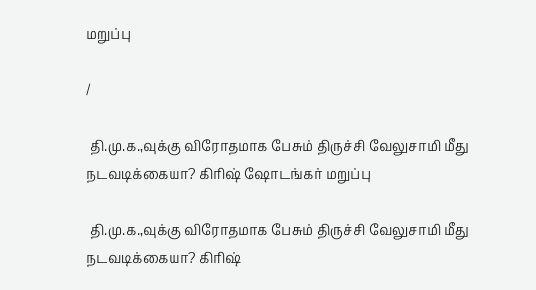மறுப்பு

/

 தி.மு.க.,வுக்கு விரோதமாக பேசும் திருச்சி வேலுசாமி மீது நடவடிக்கையா? கிரிஷ் ஷோடங்கர் மறுப்பு

 தி.மு.க.,வுக்கு விரோதமாக பேசும் திருச்சி வேலுசாமி மீது நடவடிக்கையா? கிரிஷ்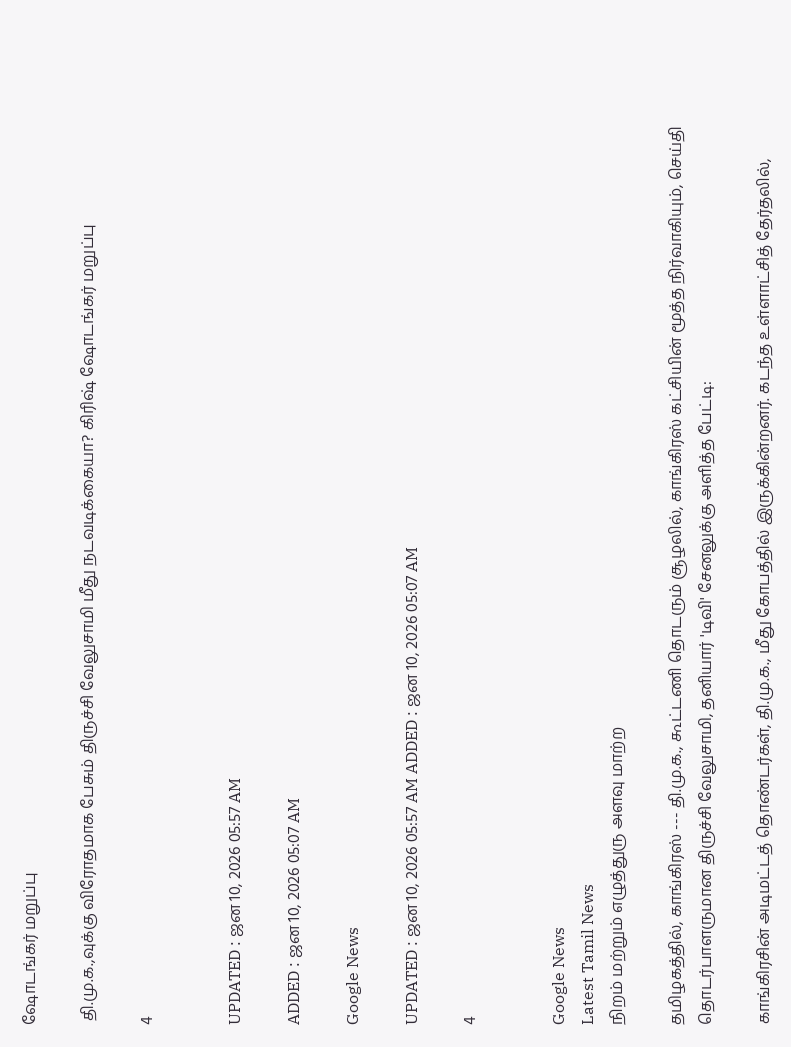ஷோடங்கர் மறுப்பு

 தி.மு.க.,வுக்கு விரோதமாக பேசும் திருச்சி வேலுசாமி மீது நடவடிக்கையா? கிரிஷ் ஷோடங்கர் மறுப்பு

4


UPDATED : ஜன 10, 2026 05:57 AM

ADDED : ஜன 10, 2026 05:07 AM

Google News

UPDATED : ஜன 10, 2026 05:57 AM ADDED : ஜன 10, 2026 05:07 AM

4


Google News
Latest Tamil News
நிறம் மற்றும் எழுத்துரு அளவு மாற்ற

தமிழகத்தில், காங்கிரஸ் --- தி.மு.க., கூட்டணி தொடரும் சூழலில், காங்கிரஸ் கட்சியின் மூத்த நிர்வாகியும், செய்தி தொடர்பாளருமான திருச்சி வேலுசாமி, தனியார் 'டிவி' சேனலுக்கு அளித்த பேட்டி:

காங்கிரசின் அடிமட்டத் தொண்டர்கள், தி.மு.க., மீது கோபத்தில் இருக்கின்றனர். கடந்த உள்ளாட்சித் தேர்தலில்,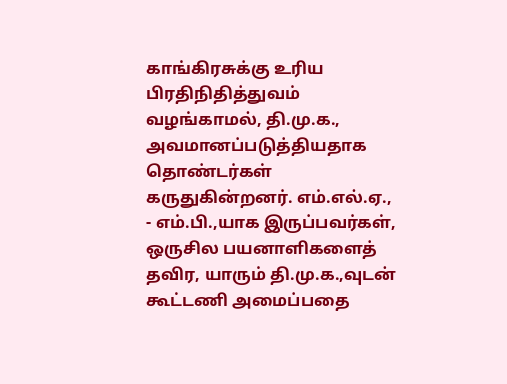காங்கிரசுக்கு உரிய பிரதிநிதித்துவம் வழங்காமல், தி.மு.க., அவமானப்படுத்தியதாக தொண்டர்கள் கருதுகின்றனர். எம்.எல்.ஏ., - எம்.பி.,யாக இருப்பவர்கள், ஒருசில பயனாளிகளைத் தவிர, யாரும் தி.மு.க.,வுடன் கூட்டணி அமைப்பதை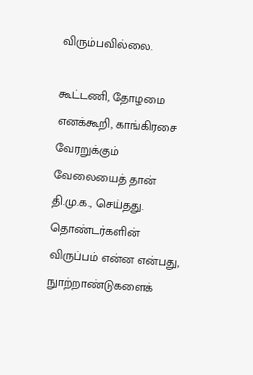விரும்பவில்லை.

கூட்டணி, தோழமை எனக்கூறி, காங்கிரசை வேரறுக்கும் வேலையைத் தான் தி.மு.க., செய்தது. தொண்டர்களின் விருப்பம் என்ன என்பது, நுாற்றாண்டுகளைக்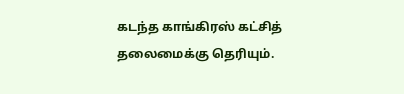கடந்த காங்கிரஸ் கட்சித் தலைமைக்கு தெரியும்.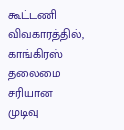கூட்டணி விவகாரத்தில், காங்கிரஸ் தலைமை சரியான முடிவு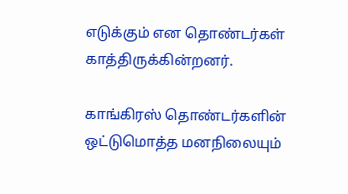எடுக்கும் என தொண்டர்கள் காத்திருக்கின்றனர்.

காங்கிரஸ் தொண்டர்களின் ஒட்டுமொத்த மனநிலையும்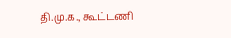தி.மு.க., கூட்டணி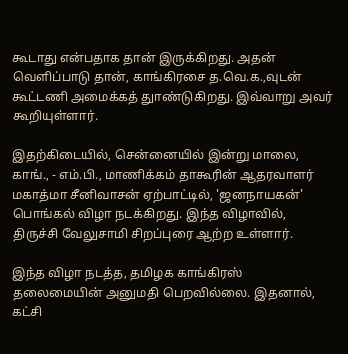கூடாது என்பதாக தான் இருக்கிறது. அதன் வெளிப்பாடு தான், காங்கிரசை த.வெ.க.,வுடன் கூட்டணி அமைக்கத் துாண்டுகிறது. இவ்வாறு அவர் கூறியுள்ளார்.

இதற்கிடையில், சென்னையில் இன்று மாலை, காங்., - எம்.பி., மாணிக்கம் தாகூரின் ஆதரவாளர் மகாத்மா சீனிவாசன் ஏற்பாட்டில், 'ஜனநாயகன்' பொங்கல் விழா நடக்கிறது. இந்த விழாவில், திருச்சி வேலுசாமி சிறப்புரை ஆற்ற உள்ளார்.

இந்த விழா நடத்த, தமிழக காங்கிரஸ் தலைமையின் அனுமதி பெறவில்லை. இதனால், கட்சி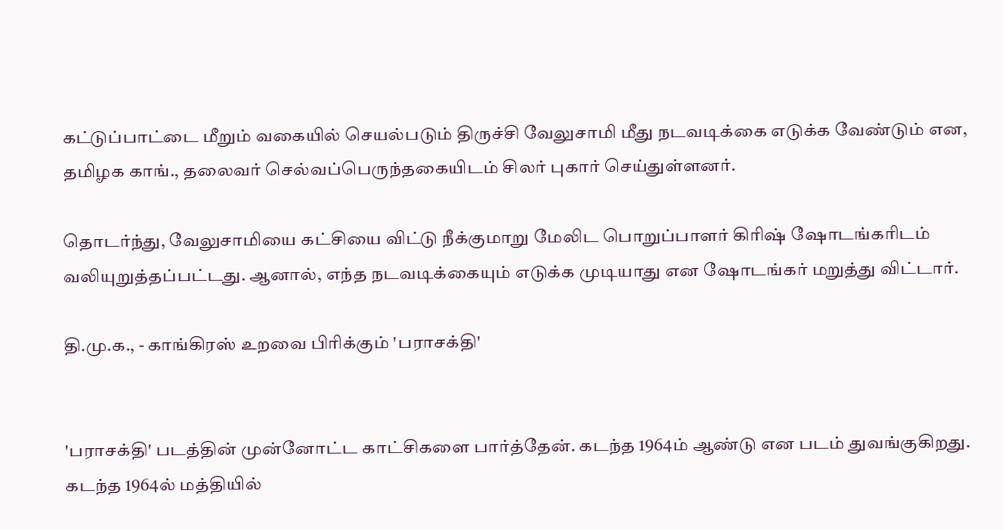கட்டுப்பாட்டை மீறும் வகையில் செயல்படும் திருச்சி வேலுசாமி மீது நடவடிக்கை எடுக்க வேண்டும் என, தமிழக காங்., தலைவர் செல்வப்பெருந்தகையிடம் சிலர் புகார் செய்துள்ளனர்.

தொடர்ந்து, வேலுசாமியை கட்சியை விட்டு நீக்குமாறு மேலிட பொறுப்பாளர் கிரிஷ் ஷோடங்கரிடம் வலியுறுத்தப்பட்டது. ஆனால், எந்த நடவடிக்கையும் எடுக்க முடியாது என ஷோடங்கர் மறுத்து விட்டார்.

தி.மு.க., - காங்கிரஸ் உறவை பிரிக்கும் 'பராசக்தி'


'பராசக்தி' படத்தின் முன்னோட்ட காட்சிகளை பார்த்தேன். கடந்த 1964ம் ஆண்டு என படம் துவங்குகிறது. கடந்த 1964ல் மத்தியில்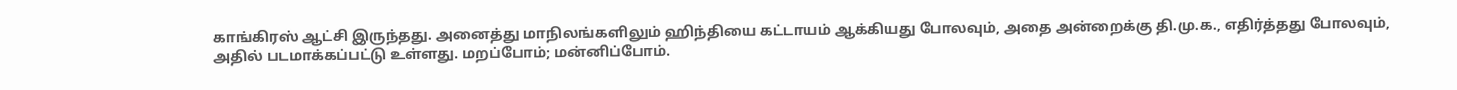காங்கிரஸ் ஆட்சி இருந்தது. அனைத்து மாநிலங்களிலும் ஹிந்தியை கட்டாயம் ஆக்கியது போலவும், அதை அன்றைக்கு தி.மு.க., எதிர்த்தது போலவும், அதில் படமாக்கப்பட்டு உள்ளது. மறப்போம்; மன்னிப்போம்.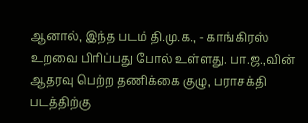ஆனால், இந்த படம் தி.மு.க., - காங்கிரஸ் உறவை பிரிப்பது போல் உள்ளது. பா.ஜ.,வின் ஆதரவு பெற்ற தணிக்கை குழு, பராசக்தி படத்திற்கு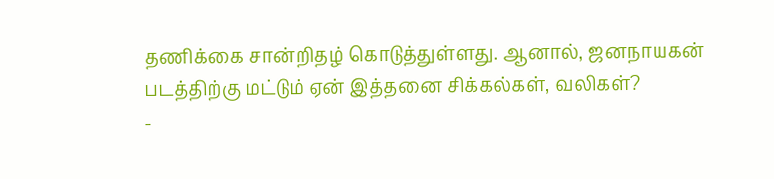தணிக்கை சான்றிதழ் கொடுத்துள்ளது. ஆனால், ஜனநாயகன் படத்திற்கு மட்டும் ஏன் இத்தனை சிக்கல்கள், வலிகள்?
-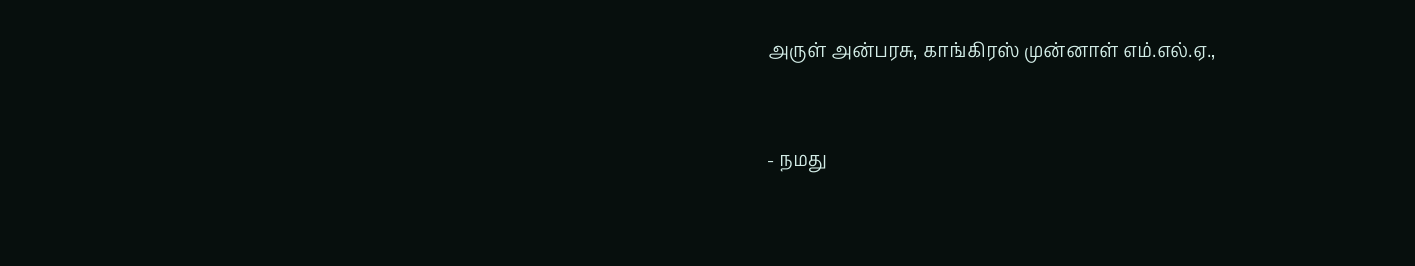அருள் அன்பரசு, காங்கிரஸ் முன்னாள் எம்.எல்.ஏ.,



- நமது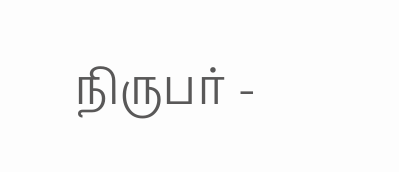நிருபர் -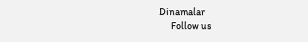Dinamalar
      Follow us